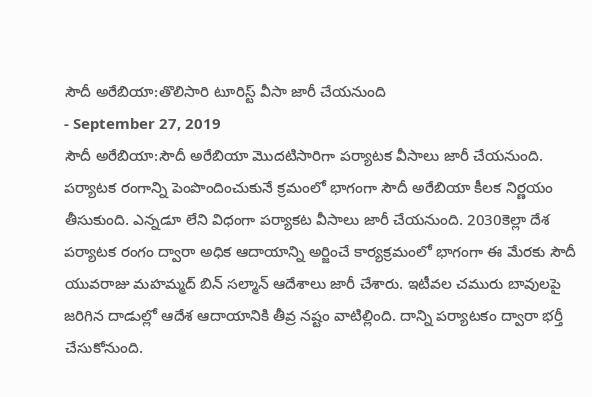సౌదీ అరేబియా:తొలిసారి టూరిస్ట్ వీసా జారీ చేయనుంది
- September 27, 2019
సౌదీ అరేబియా:సౌదీ అరేబియా మొదటిసారిగా పర్యాటక వీసాలు జారీ చేయనుంది.
పర్యాటక రంగాన్ని పెంపొందించుకునే క్రమంలో భాగంగా సౌదీ అరేబియా కీలక నిర్ణయం తీసుకుంది. ఎన్నడూ లేని విధంగా పర్యాకట వీసాలు జారీ చేయనుంది. 2030కెల్లా దేశ పర్యాటక రంగం ద్వారా అధిక ఆదాయాన్ని అర్జించే కార్యక్రమంలో భాగంగా ఈ మేరకు సౌదీ యువరాజు మహమ్మద్ బిన్ సల్మాన్ ఆదేశాలు జారీ చేశారు. ఇటీవల చమురు బావులపై జరిగిన దాడుల్లో ఆదేశ ఆదాయానికి తీవ్ర నష్టం వాటిల్లింది. దాన్ని పర్యాటకం ద్వారా భర్తీ చేసుకోనుంది.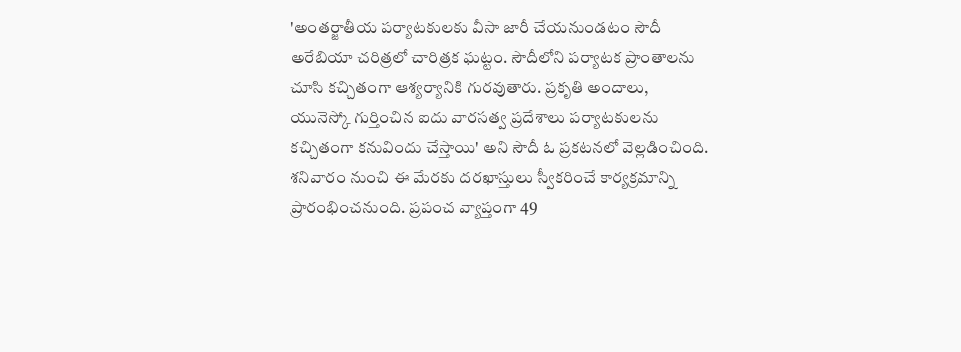'అంతర్జాతీయ పర్యాటకులకు వీసా జారీ చేయనుండటం సౌదీ అరేబియా చరిత్రలో చారిత్రక ఘట్టం. సౌదీలోని పర్యాటక ప్రాంతాలను చూసి కచ్చితంగా ఆశ్యర్యానికి గురవుతారు. ప్రకృతి అందాలు, యునెస్కో గుర్తించిన ఐదు వారసత్వ ప్రదేశాలు పర్యాటకులను కచ్చితంగా కనువిందు చేస్తాయి' అని సౌదీ ఓ ప్రకటనలో వెల్లడించింది. శనివారం నుంచి ఈ మేరకు దరఖాస్తులు స్వీకరించే కార్యక్రమాన్ని ప్రారంభించనుంది. ప్రపంచ వ్యాప్తంగా 49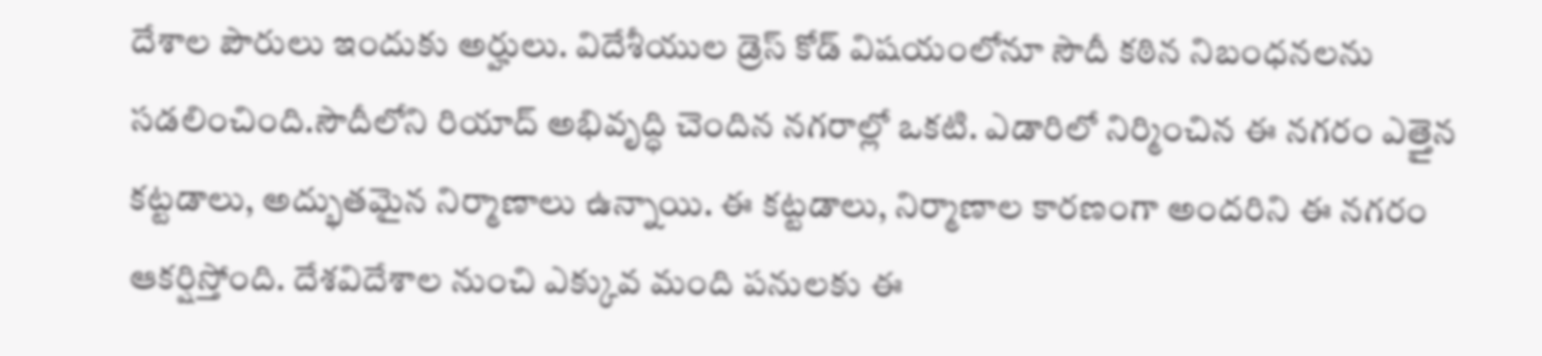దేశాల పౌరులు ఇందుకు అర్హులు. విదేశీయుల డ్రెస్ కోడ్ విషయంలోనూ సౌదీ కఠిన నిబంధనలను సడలించింది.సౌదీలోని రియాద్ అభివృద్ధి చెందిన నగరాల్లో ఒకటి. ఎడారిలో నిర్మించిన ఈ నగరం ఎత్తైన కట్టడాలు, అద్భుతమైన నిర్మాణాలు ఉన్నాయి. ఈ కట్టడాలు, నిర్మాణాల కారణంగా అందరిని ఈ నగరం ఆకర్షిస్తోంది. దేశవిదేశాల నుంచి ఎక్కువ మంది పనులకు ఈ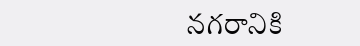నగరానికి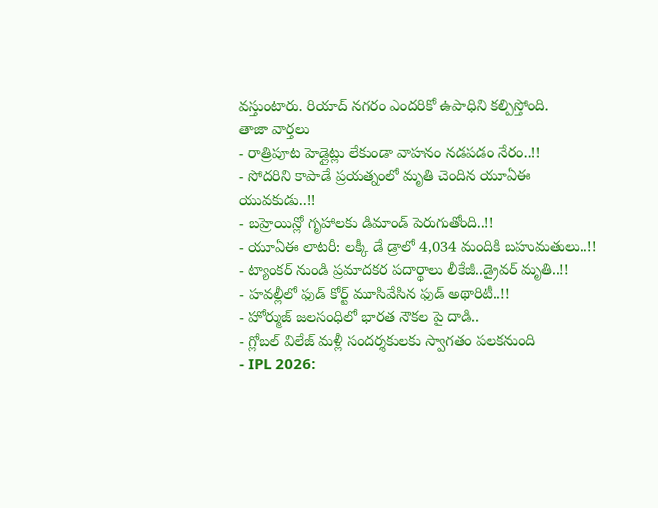వస్తుంటారు. రియాద్ నగరం ఎందరికో ఉపాధిని కల్పిస్తోంది.
తాజా వార్తలు
- రాత్రిపూట హెడ్లైట్లు లేకుండా వాహనం నడపడం నేరం..!!
- సోదరిని కాపాడే ప్రయత్నంలో మృతి చెందిన యూఏఈ యువకుడు..!!
- బహ్రెయిన్లో గృహాలకు డిమాండ్ పెరుగుతోంది..!!
- యూఏఈ లాటరీ: లక్కీ డే డ్రాలో 4,034 మందికి బహుమతులు..!!
- ట్యాంకర్ నుండి ప్రమాదకర పదార్థాలు లీకేజీ..డ్రైవర్ మృతి..!!
- హవల్లీలో ఫుడ్ కోర్ట్ మూసివేసిన ఫుడ్ అథారిటీ..!!
- హోర్ముజ్ జలసంధిలో భారత నౌకల పై దాడి..
- గ్లోబల్ విలేజ్ మళ్లీ సందర్శకులకు స్వాగతం పలకనుంది
- IPL 2026: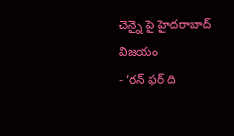చెన్నై పై హైదరాబాద్ విజయం
- ‘రన్ ఫర్ ది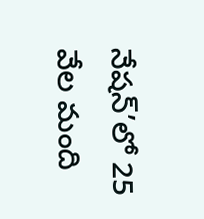నేషన్’లో 25 వేల మంది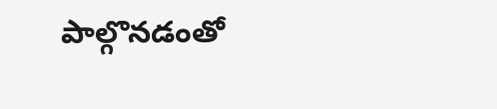పాల్గొనడంతో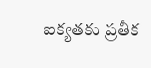ఐక్యతకు ప్రతీక